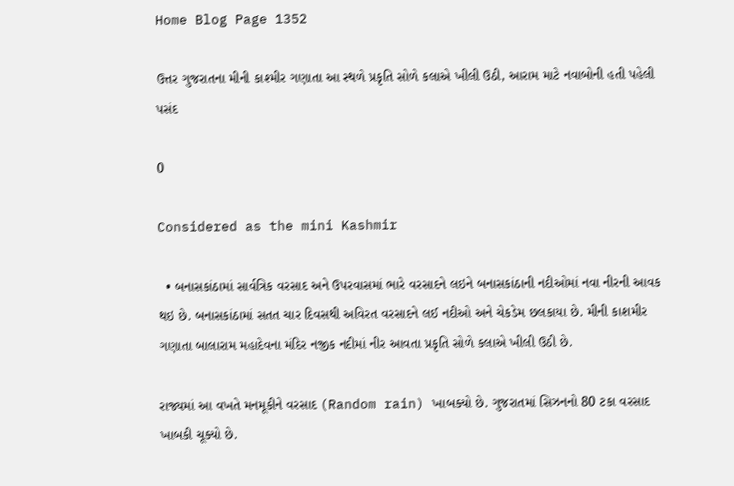Home Blog Page 1352

ઉત્તર ગુજરાતના મીની કાશ્મીર ગણાતા આ સ્થળે પ્રકૃતિ સોળે કલાએ ખીલી ઉઠી, આરામ માટે નવાબોની હતી પહેલી પસંદ

0

Considered as the mini Kashmir

  • બનાસકાંઠામાં સાર્વત્રિક વરસાદ અને ઉપરવાસમાં ભારે વરસાદને લઇને બનાસકાંઠાની નદીઓમાં નવા નીરની આવક થઇ છે. બનાસકાંઠામાં સતત ચાર દિવસથી અવિરત વરસાદને લઈ નદીઓ અને ચેકડેમ છલકાયા છે. મીની કાશમીર ગણાતા બાલારામ મહાદેવના મંદિર નજીક નદીમાં નીર આવતા પ્રકૃતિ સોળે કલાએ ખીલી ઉઠી છે.

રાજ્યમાં આ વખતે મનમૂકીને વરસાદ (Random rain) ખાબક્યો છે. ગુજરાતમાં સિઝનનો 80 ટકા વરસાદ ખાબકી ચૂક્યો છે.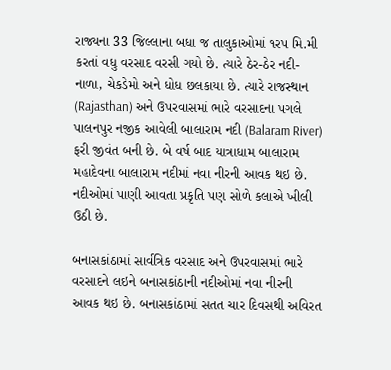રાજ્યના 33 જિલ્લાના બધા જ તાલુકાઓમાં ૧રપ મિ.મી કરતાં વધુ વરસાદ વરસી ગયો છે. ત્યારે ઠેર-ઠેર નદી-નાળા, ચેકડેમો અને ધોધ છલકાયા છે. ત્યારે રાજસ્થાન (Rajasthan) અને ઉપરવાસમાં ભારે વરસાદના પગલે પાલનપુર નજીક આવેલી બાલારામ નદી (Balaram River) ફરી જીવંત બની છે. બે વર્ષ બાદ યાત્રાધામ બાલારામ મહાદેવના બાલારામ નદીમાં નવા નીરની આવક થઇ છે. નદીઓમાં પાણી આવતા પ્રકૃતિ પણ સોળે કલાએ ખીલી ઉઠી છે.

બનાસકાંઠામાં સાર્વત્રિક વરસાદ અને ઉપરવાસમાં ભારે વરસાદને લઇને બનાસકાંઠાની નદીઓમાં નવા નીરની આવક થઇ છે. બનાસકાંઠામાં સતત ચાર દિવસથી અવિરત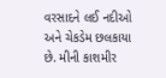વરસાદને લઈ નદીઓ અને ચેકડેમ છલકાયા છે. મીની કાશમીર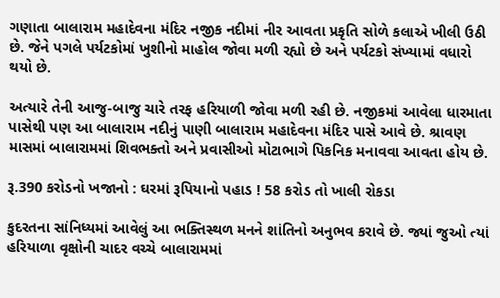ગણાતા બાલારામ મહાદેવના મંદિર નજીક નદીમાં નીર આવતા પ્રકૃતિ સોળે કલાએ ખીલી ઉઠી છે. જેને પગલે પર્યટકોમાં ખુશીનો માહોલ જોવા મળી રહ્યો છે અને પર્યટકો સંખ્યામાં વધારો થયો છે.

અત્યારે તેની આજુ-બાજુ ચારે તરફ હરિયાળી જોવા મળી રહી છે. નજીકમાં આવેલા ધારમાતા પાસેથી પણ આ બાલારામ નદીનું પાણી બાલારામ મહાદેવના મંદિર પાસે આવે છે. શ્રાવણ માસમાં બાલારામમાં શિવભક્તો અને પ્રવાસીઓ મોટાભાગે પિકનિક મનાવવા આવતા હોય છે.

રૂ.390 કરોડનો ખજાનો : ઘરમાં રૂપિયાનો પહાડ ! 58 કરોડ તો ખાલી રોકડા

કુદરતના સાંનિધ્યમાં આવેલું આ ભક્તિસ્થળ મનને શાંતિનો અનુભવ કરાવે છે. જ્યાં જુઓ ત્યાં હરિયાળા વૃક્ષોની ચાદર વચ્ચે બાલારામમાં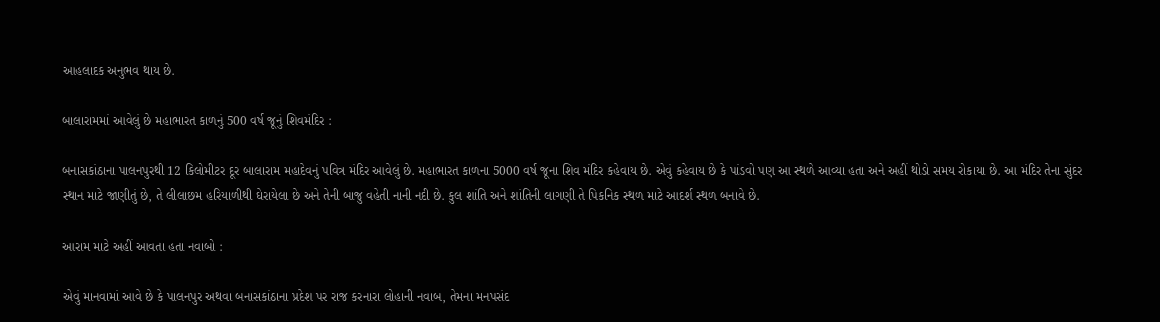આહલાદક અનુભવ થાય છે.

બાલારામમાં આવેલું છે મહાભારત કાળનું 500 વર્ષ જૂનું શિવમંદિર :

બનાસકાંઠાના પાલનપુરથી 12 કિલોમીટર દૂર બાલારામ મહાદેવનું પવિત્ર મંદિર આવેલું છે. મહાભારત કાળના 5000 વર્ષ જૂના શિવ મંદિર કહેવાય છે. એવું કહેવાય છે કે પાંડવો પણ આ સ્થળે આવ્યા હતા અને અહીં થોડો સમય રોકાયા છે. આ મંદિર તેના સુંદર સ્થાન માટે જાણીતું છે, તે લીલાછમ હરિયાળીથી ઘેરાયેલા છે અને તેની બાજુ વહેતી નાની નદી છે. કુલ શાંતિ અને શાંતિની લાગણી તે પિકનિક સ્થળ માટે આદર્શ સ્થળ બનાવે છે.

આરામ માટે અહીં આવતા હતા નવાબો :

એવું માનવામાં આવે છે કે પાલનપુર અથવા બનાસકાંઠાના પ્રદેશ પર રાજ કરનારા લોહાની નવાબ, તેમના મનપસંદ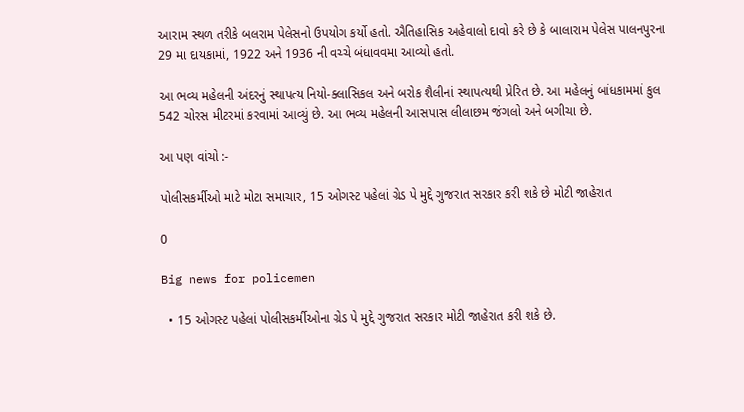આરામ સ્થળ તરીકે બલરામ પેલેસનો ઉપયોગ કર્યો હતો. ઐતિહાસિક અહેવાલો દાવો કરે છે કે બાલારામ પેલેસ પાલનપુરના 29 મા દાયકામાં, 1922 અને 1936 ની વચ્ચે બંધાવવમા આવ્યો હતો.

આ ભવ્ય મહેલની અંદરનું સ્થાપત્ય નિયો-ક્લાસિકલ અને બરોક શૈલીનાં સ્થાપત્યથી પ્રેરિત છે. આ મહેલનું બાંધકામમાં કુલ 542 ચોરસ મીટરમાં કરવામાં આવ્યું છે. આ ભવ્ય મહેલની આસપાસ લીલાછમ જંગલો અને બગીચા છે.

આ પણ વાંચો :-

પોલીસકર્મીઓ માટે મોટા સમાચાર, 15 ઓગસ્ટ પહેલાં ગ્રેડ પે મુદ્દે ગુજરાત સરકાર કરી શકે છે મોટી જાહેરાત

0

Big news for policemen

  • 15 ઓગસ્ટ પહેલાં પોલીસકર્મીઓના ગ્રેડ પે મુદ્દે ગુજરાત સરકાર મોટી જાહેરાત કરી શકે છે.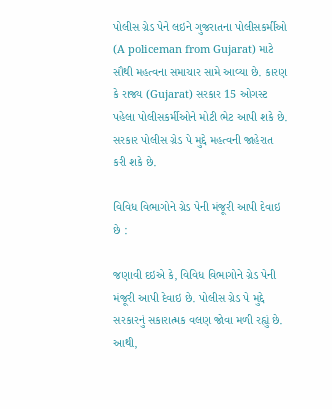પોલીસ ગ્રેડ પેને લઇને ગુજરાતના પોલીસકર્મીઓ (A policeman from Gujarat) માટે સૌથી મહત્વના સમાચાર સામે આવ્યા છે. કારણ કે રાજ્ય (Gujarat) સરકાર 15 ઓગસ્ટ પહેલા પોલીસકર્મીઓને મોટી ભેટ આપી શકે છે. સરકાર પોલીસ ગ્રેડ પે મુદ્દે મહત્વની જાહેરાત કરી શકે છે.

વિવિધ વિભાગોને ગ્રેડ પેની મંજૂરી આપી દેવાઇ છે :

જણાવી દઇએ કે, વિવિધ વિભાગોને ગ્રેડ પેની મંજૂરી આપી દેવાઇ છે. પોલીસ ગ્રેડ પે મુદ્દે સરકારનું સકારાત્મક વલણ જોવા મળી રહ્યું છે. આથી,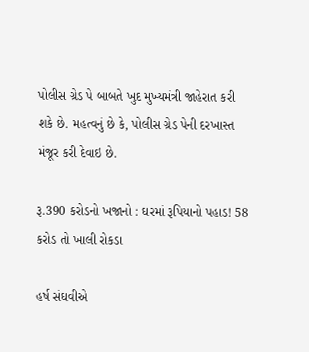પોલીસ ગ્રેડ પે બાબતે ખુદ મુખ્યમંત્રી જાહેરાત કરી શકે છે. મહત્વનું છે કે, પોલીસ ગ્રેડ પેની દરખાસ્ત મંજૂર કરી દેવાઇ છે.

રૂ.390 કરોડનો ખજાનો : ઘરમાં રૂપિયાનો પહાડ! 58 કરોડ તો ખાલી રોકડા

હર્ષ સંઘવીએ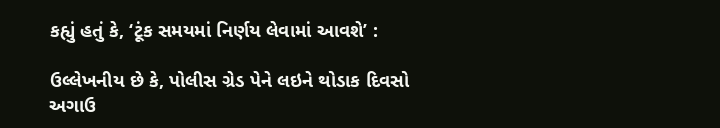કહ્યું હતું કે, ‘ટૂંક સમયમાં નિર્ણય લેવામાં આવશે’ :

ઉલ્લેખનીય છે કે, પોલીસ ગ્રેડ પેને લઇને થોડાક દિવસો અગાઉ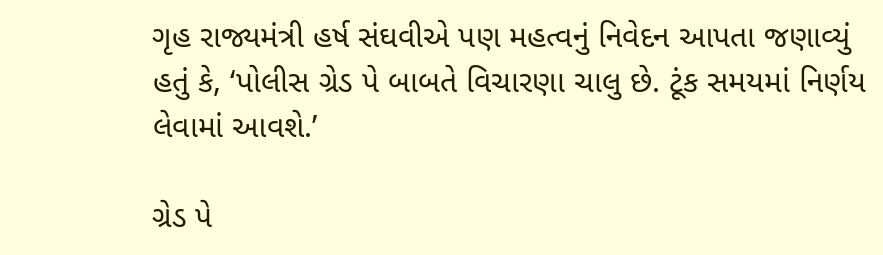ગૃહ રાજ્યમંત્રી હર્ષ સંઘવીએ પણ મહત્વનું નિવેદન આપતા જણાવ્યું હતું કે, ‘પોલીસ ગ્રેડ પે બાબતે વિચારણા ચાલુ છે. ટૂંક સમયમાં નિર્ણય લેવામાં આવશે.’

ગ્રેડ પે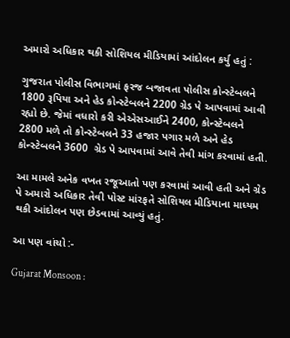અમારો અધિકાર થકી સોશિયલ મીડિયામાં આંદોલન કર્યુ હતું :

ગુજરાત પોલીસ વિભાગમાં ફરજ બજાવતા પોલીસ કોન્સ્ટેબલને 1800 રૂપિયા અને હેડ કોન્સ્ટેબલને 2200 ગ્રેડ પે આપવામાં આવી રહ્યો છે. જેમાં વધારો કરી એએસઆઈને 2400, કોન્સ્ટેબલને 2800 મળે તો કોન્સ્ટેબલને 33 હજાર પગાર મળે અને હેડ કોન્સ્ટેબલને 3600  ગ્રેડ પે આપવામાં આવે તેવી માંગ કરવામાં હતી.

આ મામલે અનેક વખત રજૂઆતો પણ કરવામાં આવી હતી અને ગ્રેડ પે અમારો અધિકાર તેવી પોસ્ટ માંરફતે સોશિયલ મીડિયાના માધ્યમ થકી આંદોલન પણ છેડવામાં આવ્યું હતું.

આ પણ વાંચો :-

Gujarat Monsoon :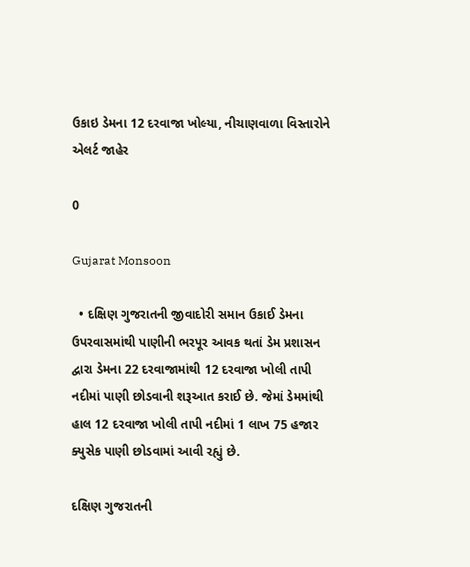ઉકાઇ ડેમના 12 દરવાજા ખોલ્યા, નીચાણવાળા વિસ્તારોને એલર્ટ જાહેર

0

Gujarat Monsoon

  • દક્ષિણ ગુજરાતની જીવાદોરી સમાન ઉકાઈ ડેમના ઉપરવાસમાંથી પાણીની ભરપૂર આવક થતાં ડેમ પ્રશાસન દ્વારા ડેમના 22 દરવાજામાંથી 12 દરવાજા ખોલી તાપી નદીમાં પાણી છોડવાની શરૂઆત કરાઈ છે. જેમાં ડેમમાંથી હાલ 12 દરવાજા ખોલી તાપી નદીમાં 1 લાખ 75 હજાર ક્યુસેક પાણી છોડવામાં આવી રહ્યું છે.

દક્ષિણ ગુજરાતની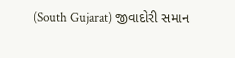(South Gujarat) જીવાદોરી સમાન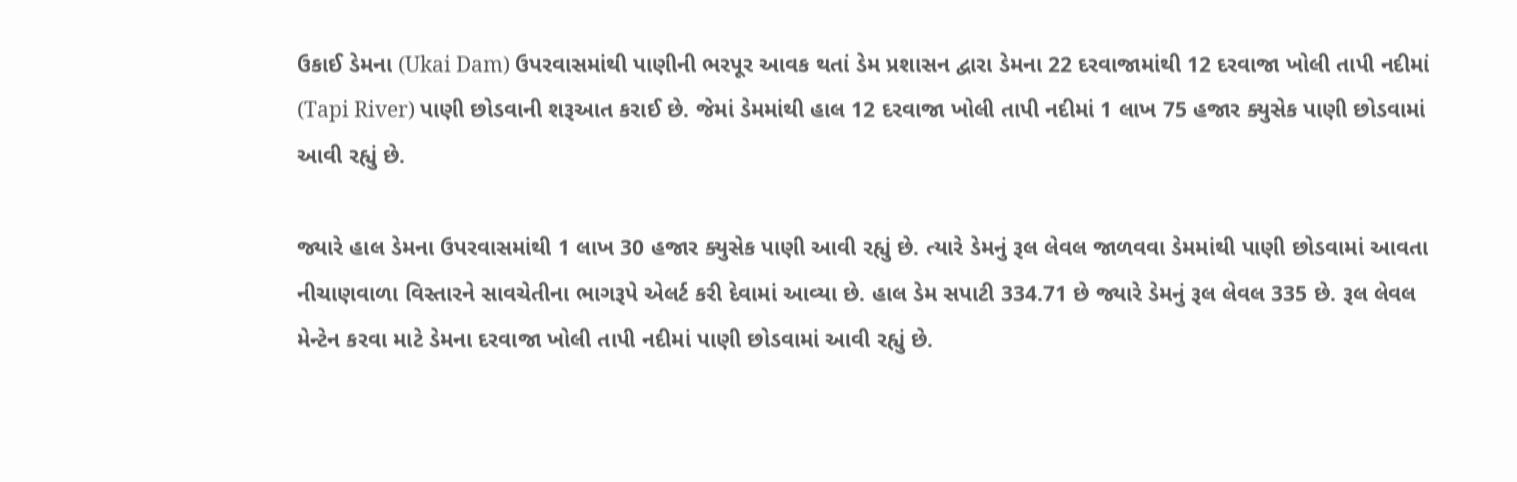ઉકાઈ ડેમના (Ukai Dam) ઉપરવાસમાંથી પાણીની ભરપૂર આવક થતાં ડેમ પ્રશાસન દ્વારા ડેમના 22 દરવાજામાંથી 12 દરવાજા ખોલી તાપી નદીમાં (Tapi River) પાણી છોડવાની શરૂઆત કરાઈ છે. જેમાં ડેમમાંથી હાલ 12 દરવાજા ખોલી તાપી નદીમાં 1 લાખ 75 હજાર ક્યુસેક પાણી છોડવામાં આવી રહ્યું છે.

જ્યારે હાલ ડેમના ઉપરવાસમાંથી 1 લાખ 30 હજાર ક્યુસેક પાણી આવી રહ્યું છે. ત્યારે ડેમનું રૂલ લેવલ જાળવવા ડેમમાંથી પાણી છોડવામાં આવતા નીચાણવાળા વિસ્તારને સાવચેતીના ભાગરૂપે એલર્ટ કરી દેવામાં આવ્યા છે. હાલ ડેમ સપાટી 334.71 છે જ્યારે ડેમનું રૂલ લેવલ 335 છે. રૂલ લેવલ મેન્ટેન કરવા માટે ડેમના દરવાજા ખોલી તાપી નદીમાં પાણી છોડવામાં આવી રહ્યું છે.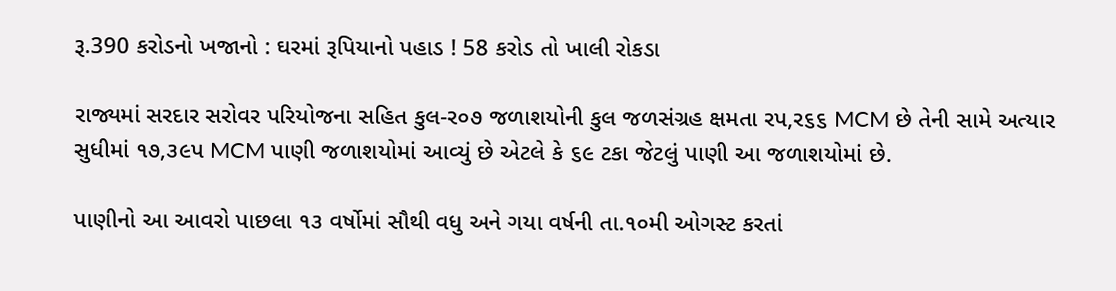રૂ.390 કરોડનો ખજાનો : ઘરમાં રૂપિયાનો પહાડ ! 58 કરોડ તો ખાલી રોકડા

રાજ્યમાં સરદાર સરોવર પરિયોજના સહિત કુલ-ર૦૭ જળાશયોની કુલ જળસંગ્રહ ક્ષમતા રપ,ર૬૬ MCM છે તેની સામે અત્યાર સુધીમાં ૧૭,૩૯પ MCM પાણી જળાશયોમાં આવ્યું છે એટલે કે ૬૯ ટકા જેટલું પાણી આ જળાશયોમાં છે.

પાણીનો આ આવરો પાછલા ૧૩ વર્ષોમાં સૌથી વધુ અને ગયા વર્ષની તા.૧૦મી ઓગસ્ટ કરતાં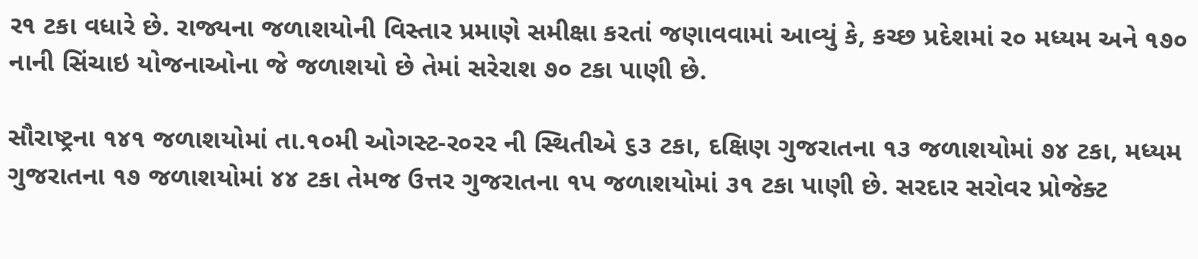ર૧ ટકા વધારે છે. રાજ્યના જળાશયોની વિસ્તાર પ્રમાણે સમીક્ષા કરતાં જણાવવામાં આવ્યું કે, કચ્છ પ્રદેશમાં ર૦ મધ્યમ અને ૧૭૦ નાની સિંચાઇ યોજનાઓના જે જળાશયો છે તેમાં સરેરાશ ૭૦ ટકા પાણી છે.

સૌરાષ્ટ્રના ૧૪૧ જળાશયોમાં તા.૧૦મી ઓગસ્ટ-ર૦રર ની સ્થિતીએ ૬૩ ટકા, દક્ષિણ ગુજરાતના ૧૩ જળાશયોમાં ૭૪ ટકા, મધ્યમ ગુજરાતના ૧૭ જળાશયોમાં ૪૪ ટકા તેમજ ઉત્તર ગુજરાતના ૧પ જળાશયોમાં ૩૧ ટકા પાણી છે. સરદાર સરોવર પ્રોજેક્ટ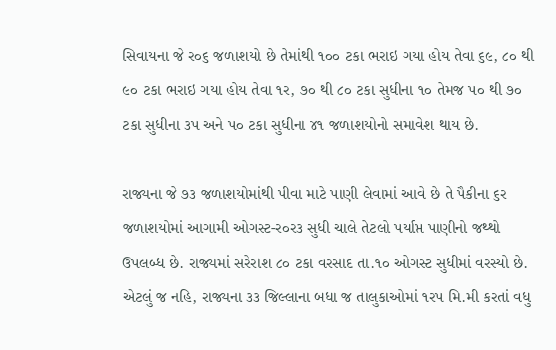સિવાયના જે ર૦૬ જળાશયો છે તેમાંથી ૧૦૦ ટકા ભરાઇ ગયા હોય તેવા ૬૯, ૮૦ થી ૯૦ ટકા ભરાઇ ગયા હોય તેવા ૧ર, ૭૦ થી ૮૦ ટકા સુધીના ૧૦ તેમજ પ૦ થી ૭૦ ટકા સુધીના ૩પ અને પ૦ ટકા સુધીના ૪૧ જળાશયોનો સમાવેશ થાય છે.

રાજ્યના જે ૭૩ જળાશયોમાંથી પીવા માટે પાણી લેવામાં આવે છે તે પૈકીના ૬ર જળાશયોમાં આગામી ઓગસ્ટ-ર૦ર૩ સુધી ચાલે તેટલો પર્યાપ્ત પાણીનો જથ્થો ઉપલબ્ધ છે. રાજ્યમાં સરેરાશ ૮૦ ટકા વરસાદ તા.૧૦ ઓગસ્ટ સુધીમાં વરસ્યો છે. એટલું જ નહિ, રાજ્યના ૩૩ જિલ્લાના બધા જ તાલુકાઓમાં ૧રપ મિ.મી કરતાં વધુ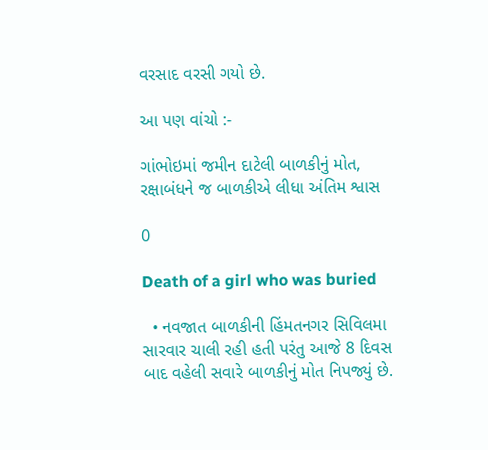વરસાદ વરસી ગયો છે.

આ પણ વાંચો :-

ગાંભોઇમાં જમીન દાટેલી બાળકીનું મોત, રક્ષાબંધને જ બાળકીએ લીધા અંતિમ શ્વાસ

0

Death of a girl who was buried

  • નવજાત બાળકીની હિંમતનગર સિવિલમા સારવાર ચાલી રહી હતી પરંતુ આજે 8 દિવસ બાદ વહેલી સવારે બાળકીનું મોત નિપજ્યું છે.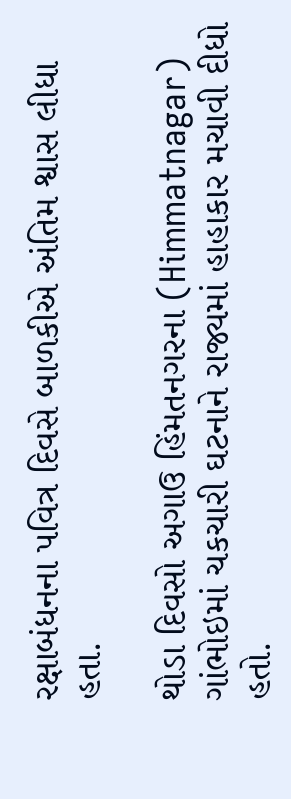રક્ષાબંધનના પવિત્ર દિવસે બાળકીએ અંતિમ શ્વાસ લીધા હતા.

થોડા દિવસો અગાઉ હિંમતનગરના (Himmatnagar) ગાંભોઇમાં ચકચારી ઘટનાને રાજ્યમાં હાહાકાર મચાવી દીધો હતો.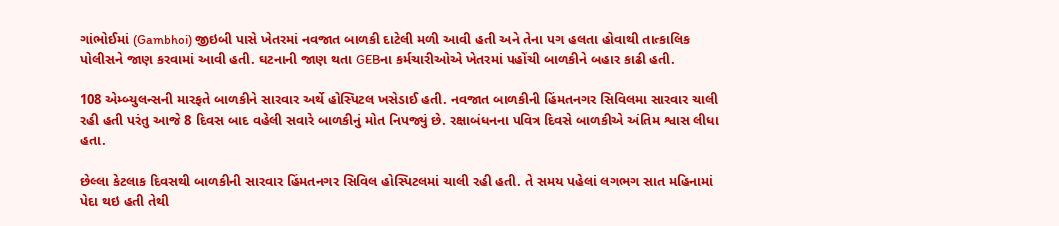ગાંભોઈમાં (Gambhoi) જીઇબી પાસે ખેતરમાં નવજાત બાળકી દાટેલી મળી આવી હતી અને તેના પગ હલતા હોવાથી તાત્કાલિક પોલીસને જાણ કરવામાં આવી હતી. ઘટનાની જાણ થતા GEBના કર્મચારીઓએ ખેતરમાં પહોંચી બાળકીને બહાર કાઢી હતી.

108 એમ્બ્યુલન્સની મારફતે બાળકીને સારવાર અર્થે હોસ્પિટલ ખસેડાઈ હતી. નવજાત બાળકીની હિંમતનગર સિવિલમા સારવાર ચાલી રહી હતી પરંતુ આજે 8 દિવસ બાદ વહેલી સવારે બાળકીનું મોત નિપજ્યું છે. રક્ષાબંધનના પવિત્ર દિવસે બાળકીએ અંતિમ શ્વાસ લીધા હતા.

છેલ્લા કેટલાક દિવસથી બાળકીની સારવાર હિંમતનગર સિવિલ હોસ્પિટલમાં ચાલી રહી હતી. તે સમય પહેલાં લગભગ સાત મહિનામાં પેદા થઇ હતી તેથી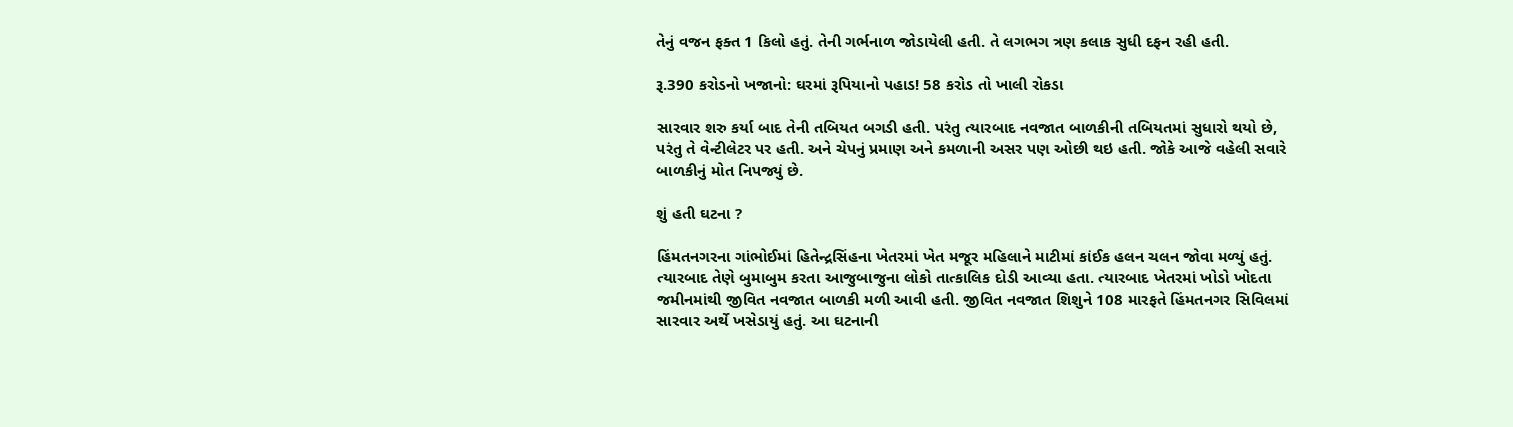તેનું વજન ફક્ત 1 કિલો હતું. તેની ગર્ભનાળ જોડાયેલી હતી. તે લગભગ ત્રણ કલાક સુધી દફન રહી હતી.

રૂ.390 કરોડનો ખજાનો: ઘરમાં રૂપિયાનો પહાડ! 58 કરોડ તો ખાલી રોકડા

સારવાર શરુ કર્યા બાદ તેની તબિયત બગડી હતી. પરંતુ ત્યારબાદ નવજાત બાળકીની તબિયતમાં સુધારો થયો છે, પરંતુ તે વેન્ટીલેટર પર હતી. અને ચેપનું પ્રમાણ અને કમળાની અસર પણ ઓછી થઇ હતી. જોકે આજે વહેલી સવારે બાળકીનું મોત નિપજ્યું છે.

શું હતી ઘટના ?

હિંમતનગરના ગાંભોઈમાં હિતેન્દ્રસિંહના ખેતરમાં ખેત મજૂર મહિલાને માટીમાં કાંઈક હલન ચલન જોવા મળ્યું હતું. ત્યારબાદ તેણે બુમાબુમ કરતા આજુબાજુના લોકો તાત્કાલિક દોડી આવ્યા હતા. ત્યારબાદ ખેતરમાં ખોડો ખોદતા જમીનમાંથી જીવિત નવજાત બાળકી મળી આવી હતી. જીવિત નવજાત શિશુને 108 મારફતે હિંમતનગર સિવિલમાં સારવાર અર્થે ખસેડાયું હતું. આ ઘટનાની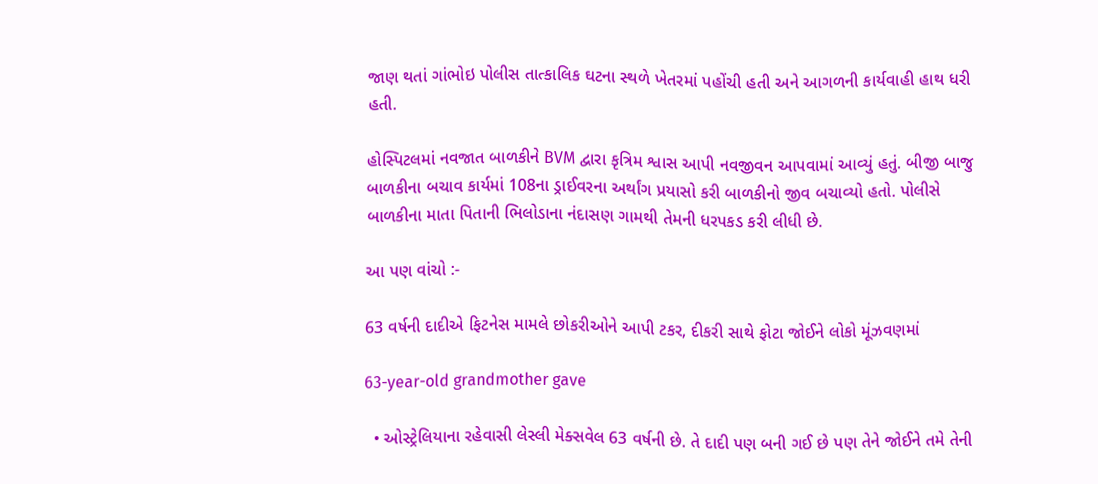જાણ થતાં ગાંભોઇ પોલીસ તાત્કાલિક ઘટના સ્થળે ખેતરમાં પહોંચી હતી અને આગળની કાર્યવાહી હાથ ધરી હતી.

હોસ્પિટલમાં નવજાત બાળકીને BVM દ્વારા કૃત્રિમ શ્વાસ આપી નવજીવન આપવામાં આવ્યું હતું. બીજી બાજુ બાળકીના બચાવ કાર્યમાં 108ના ડ્રાઈવરના અર્થાંગ પ્રયાસો કરી બાળકીનો જીવ બચાવ્યો હતો. પોલીસે બાળકીના માતા પિતાની ભિલોડાના નંદાસણ ગામથી તેમની ધરપકડ કરી લીધી છે.

આ પણ વાંચો :-

63 વર્ષની દાદીએ ફિટનેસ મામલે છોકરીઓને આપી ટકર, દીકરી સાથે ફોટા જોઈને લોકો મૂંઝવણમાં

63-year-old grandmother gave

  • ઓસ્ટ્રેલિયાના રહેવાસી લેસ્લી મેક્સવેલ 63 વર્ષની છે. તે દાદી પણ બની ગઈ છે પણ તેને જોઈને તમે તેની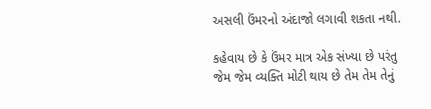અસલી ઉંમરનો અંદાજો લગાવી શકતા નથી.

કહેવાય છે કે ઉંમર માત્ર એક સંખ્યા છે પરંતુ જેમ જેમ વ્યક્તિ મોટી થાય છે તેમ તેમ તેનું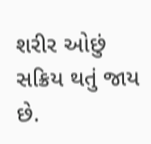શરીર ઓછું સક્રિય થતું જાય છે.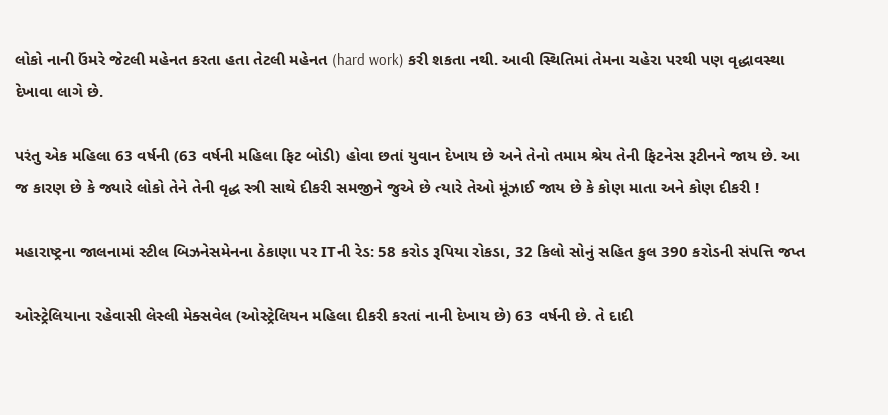લોકો નાની ઉંમરે જેટલી મહેનત કરતા હતા તેટલી મહેનત (hard work) કરી શકતા નથી. આવી સ્થિતિમાં તેમના ચહેરા પરથી પણ વૃદ્ધાવસ્થા દેખાવા લાગે છે.

પરંતુ એક મહિલા 63 વર્ષની (63 વર્ષની મહિલા ફિટ બોડી) હોવા છતાં યુવાન દેખાય છે અને તેનો તમામ શ્રેય તેની ફિટનેસ રૂટીનને જાય છે. આ જ કારણ છે કે જ્યારે લોકો તેને તેની વૃદ્ધ સ્ત્રી સાથે દીકરી સમજીને જુએ છે ત્યારે તેઓ મૂંઝાઈ જાય છે કે કોણ માતા અને કોણ દીકરી !

મહારાષ્ટ્રના જાલનામાં સ્ટીલ બિઝનેસમેનના ઠેકાણા પર ITની રેડ: 58 કરોડ રૂપિયા રોકડા, 32 કિલો સોનું સહિત કુલ 390 કરોડની સંપત્તિ જપ્ત

ઓસ્ટ્રેલિયાના રહેવાસી લેસ્લી મેક્સવેલ (ઓસ્ટ્રેલિયન મહિલા દીકરી કરતાં નાની દેખાય છે) 63 વર્ષની છે. તે દાદી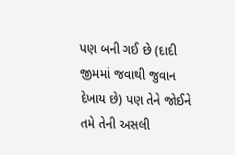પણ બની ગઈ છે (દાદી જીમમાં જવાથી જુવાન દેખાય છે) પણ તેને જોઈને તમે તેની અસલી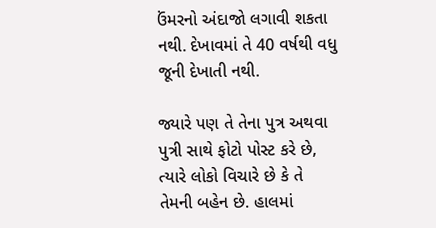ઉંમરનો અંદાજો લગાવી શકતા નથી. દેખાવમાં તે 40 વર્ષથી વધુ જૂની દેખાતી નથી.

જ્યારે પણ તે તેના પુત્ર અથવા પુત્રી સાથે ફોટો પોસ્ટ કરે છે, ત્યારે લોકો વિચારે છે કે તે તેમની બહેન છે. હાલમાં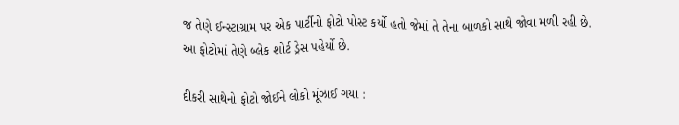જ તેણે ઈન્સ્ટાગ્રામ પર એક પાર્ટીનો ફોટો પોસ્ટ કર્યો હતો જેમાં તે તેના બાળકો સાથે જોવા મળી રહી છે. આ ફોટોમાં તેણે બ્લેક શોર્ટ ડ્રેસ પહેર્યો છે.

દીકરી સાથેનો ફોટો જોઈને લોકો મૂંઝાઈ ગયા :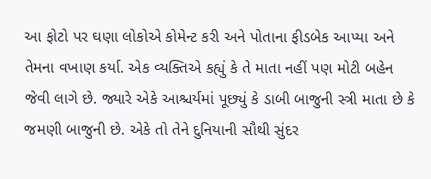આ ફોટો પર ઘણા લોકોએ કોમેન્ટ કરી અને પોતાના ફીડબેક આપ્યા અને તેમના વખાણ કર્યા. એક વ્યક્તિએ કહ્યું કે તે માતા નહીં પણ મોટી બહેન જેવી લાગે છે. જ્યારે એકે આશ્ચર્યમાં પૂછ્યું કે ડાબી બાજુની સ્ત્રી માતા છે કે જમણી બાજુની છે. એકે તો તેને દુનિયાની સૌથી સુંદર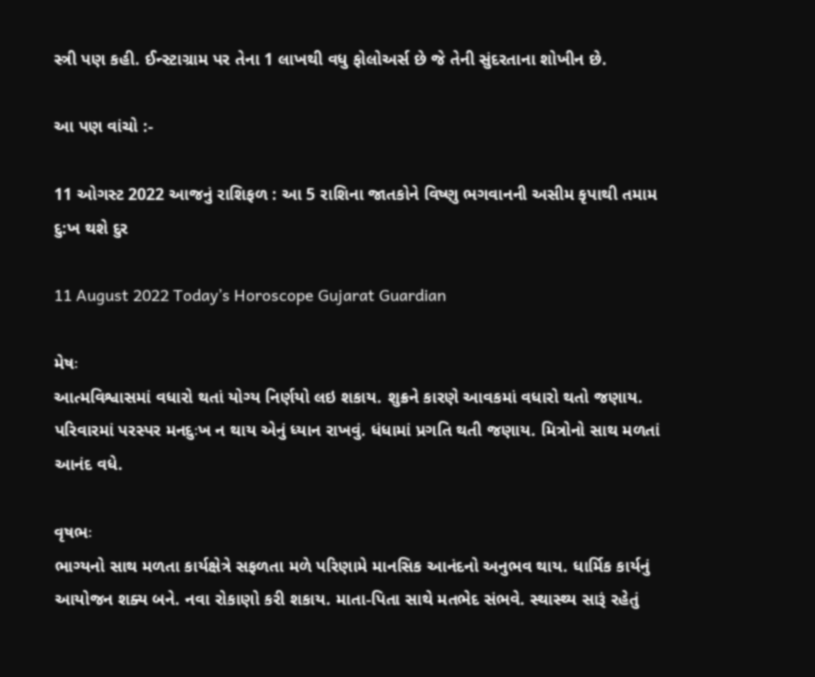સ્ત્રી પણ કહી. ઈન્સ્ટાગ્રામ પર તેના 1 લાખથી વધુ ફોલોઅર્સ છે જે તેની સુંદરતાના શોખીન છે.

આ પણ વાંચો :-

11 ઓગસ્ટ 2022 આજનું રાશિફળ : આ 5 રાશિના જાતકોને વિષ્ણુ ભગવાનની અસીમ કૃપાથી તમામ દુ:ખ થશે દુર

11 August 2022 Today’s Horoscope Gujarat Guardian

મેષઃ
આત્મવિશ્વાસમાં વધારો થતાં યોગ્ય નિર્ણયો લઇ શકાય. શુક્રને કારણે આવકમાં વધારો થતો જણાય. પરિવારમાં પરસ્પર મનદુઃખ ન થાય એનું ધ્યાન રાખવું. ધંધામાં પ્રગતિ થતી જણાય. મિત્રોનો સાથ મળતાં આનંદ વધે.

વૃષભઃ
ભાગ્યનો સાથ મળતા કાર્યક્ષેત્રે સફળતા મળે પરિણામે માનસિક આનંદનો અનુભવ થાય. ધાર્મિક કાર્યનું આયોજન શક્ય બને. નવા રોકાણો કરી શકાય. માતા-પિતા સાથે મતભેદ સંભવે. સ્થાસ્થ્ય સારૂં રહેતું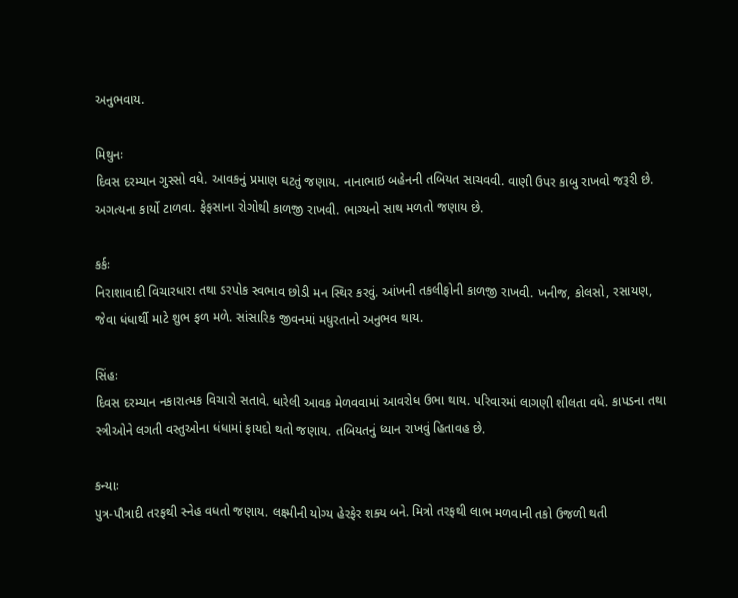અનુભવાય.

મિથુનઃ
દિવસ દરમ્યાન ગુસ્સો વધે. આવકનું પ્રમાણ ઘટતું જણાય. નાનાભાઇ બહેનની તબિયત સાચવવી. વાણી ઉપર કાબુ રાખવો જરૂરી છે. અગત્યના કાર્યો ટાળવા. ફેફસાના રોગોથી કાળજી રાખવી. ભાગ્યનો સાથ મળતો જણાય છે.

કર્કઃ
નિરાશાવાદી વિચારધારા તથા ડરપોક સ્વભાવ છોડી મન સ્થિર કરવું. આંખની તકલીફોની કાળજી રાખવી. ખનીજ, કોલસો, રસાયણ, જેવા ધંધાર્થી માટે શુભ ફળ મળે. સાંસારિક જીવનમાં મધુરતાનો અનુભવ થાય.

સિંહઃ
દિવસ દરમ્યાન નકારાત્મક વિચારો સતાવે. ધારેલી આવક મેળવવામાં આવરોધ ઉભા થાય. પરિવારમાં લાગણી શીલતા વધે. કાપડના તથા સ્ત્રીઓને લગતી વસ્તુઓના ધંધામાં ફાયદો થતો જણાય. તબિયતનું ધ્યાન રાખવું હિતાવહ છે.

કન્યાઃ
પુત્ર-પૌત્રાદી તરફથી સ્નેહ વધતો જણાય. લક્ષ્મીની યોગ્ય હેરફેર શક્ય બને. મિત્રો તરફથી લાભ મળવાની તકો ઉજળી થતી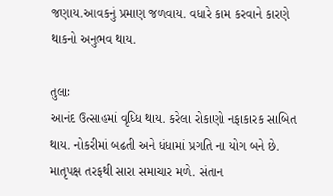જણાય.આવકનું પ્રમાણ જળવાય. વધારે કામ કરવાને કારણે થાકનો અનુભવ થાય.

તુલાઃ
આનંદ ઉત્સાહમાં વૃધ્ધિ થાય. કરેલા રોકાણો નફાકારક સાબિત થાય. નોકરીમાં બઢતી અને ધંધામાં પ્રગતિ ના યોગ બને છે. માતૃપક્ષ તરફથી સારા સમાચાર મળે. સંતાન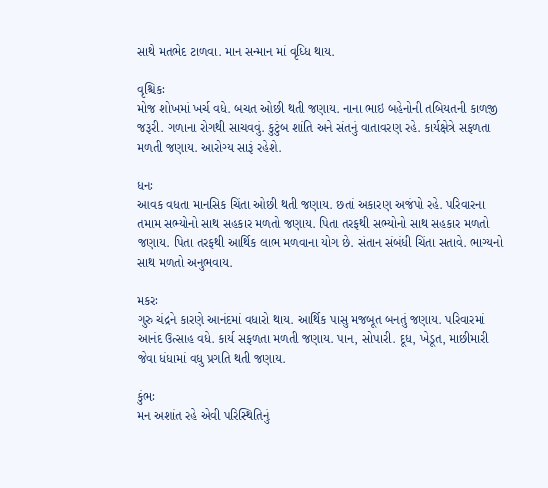સાથે મતભેદ ટાળવા. માન સન્માન માં વૃધ્ધિ થાય.

વૃશ્ચિકઃ
મોજ શોખમાં ખર્ચ વધે. બચત ઓછી થતી જણાય. નાના ભાઇ બહેનોની તબિયતની કાળજી જરૂરી. ગળાના રોગથી સાચવવું. કુટુંબ શાંતિ અને સંતનું વાતાવરણ રહે. કાર્યક્ષેત્રે સફળતા મળતી જણાય. આરોગ્ય સારૂં રહેશે.

ધનઃ
આવક વધતા માનસિક ચિંતા ઓછી થતી જણાય. છતાં અકારણ અજંપો રહે. પરિવારના તમામ સભ્યોનો સાથ સહકાર મળતો જણાય. પિતા તરફથી સભ્યોનો સાથ સહકાર મળતો જણાય. પિતા તરફથી આર્થિક લાભ મળવાના યોગ છે. સંતાન સંબંધી ચિંતા સતાવે. ભાગ્યનો સાથ મળતો અનુભવાય.

મકરઃ
ગુરુ ચંદ્રને કારણે આનંદમાં વધારો થાય. આર્થિક પાસુ મજબૂત બનતું જણાય. પરિવારમાં આનંદ ઉત્સાહ વધે. કાર્ય સફળતા મળતી જણાય. પાન, સોપારી. દૂધ, ખેડૂત, માછીમારી જેવા ધંધામાં વધુ પ્રગતિ થતી જણાય.

કુંભઃ
મન અશાંત રહે એવી પરિસ્થિતિનું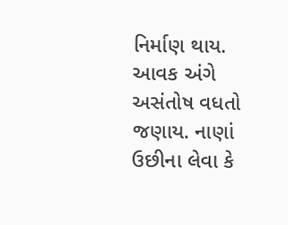નિર્માણ થાય. આવક અંગે અસંતોષ વધતો જણાય. નાણાં ઉછીના લેવા કે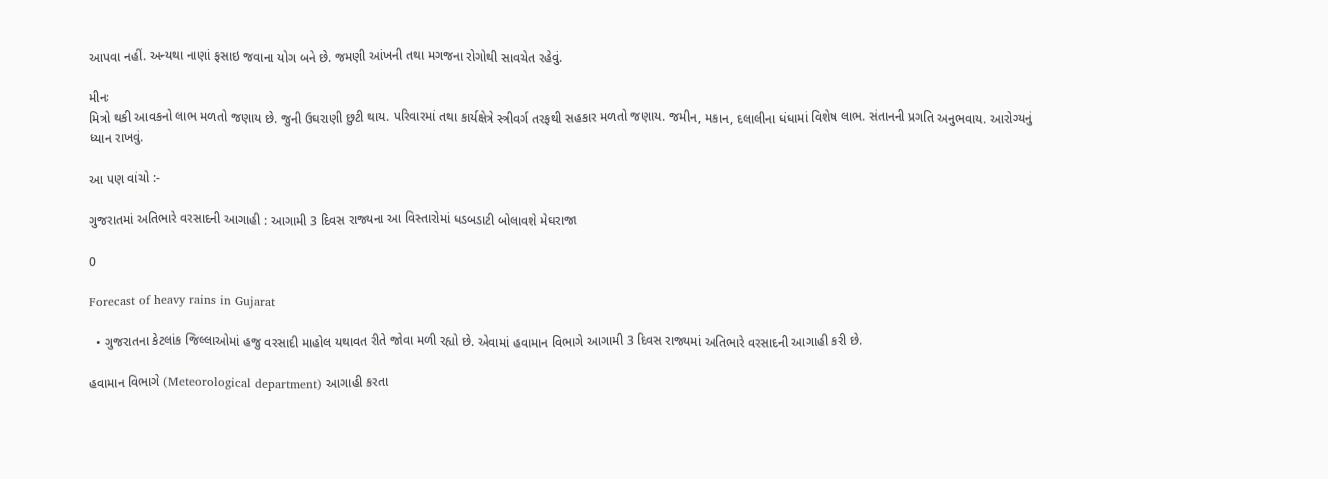આપવા નહીં. અન્યથા નાણાં ફસાઇ જવાના યોગ બને છે. જમણી આંખની તથા મગજના રોગોથી સાવચેત રહેવું.

મીનઃ
મિત્રો થકી આવકનો લાભ મળતો જણાય છે. જુની ઉઘરાણી છુટી થાય. પરિવારમાં તથા કાર્યક્ષેત્રે સ્ત્રીવર્ગ તરફથી સહકાર મળતો જણાય. જમીન, મકાન, દલાલીના ધંધામાં વિશેષ લાભ. સંતાનની પ્રગતિ અનુભવાય. આરોગ્યનું ધ્યાન રાખવું.

આ પણ વાંચો :-

ગુજરાતમાં અતિભારે વરસાદની આગાહી : આગામી 3 દિવસ રાજ્યના આ વિસ્તારોમાં ધડબડાટી બોલાવશે મેઘરાજા

0

Forecast of heavy rains in Gujarat

  • ગુજરાતના કેટલાંક જિલ્લાઓમાં હજુ વરસાદી માહોલ યથાવત રીતે જોવા મળી રહ્યો છે. એવામાં હવામાન વિભાગે આગામી 3 દિવસ રાજ્યમાં અતિભારે વરસાદની આગાહી કરી છે.

હવામાન વિભાગે (Meteorological department) આગાહી કરતા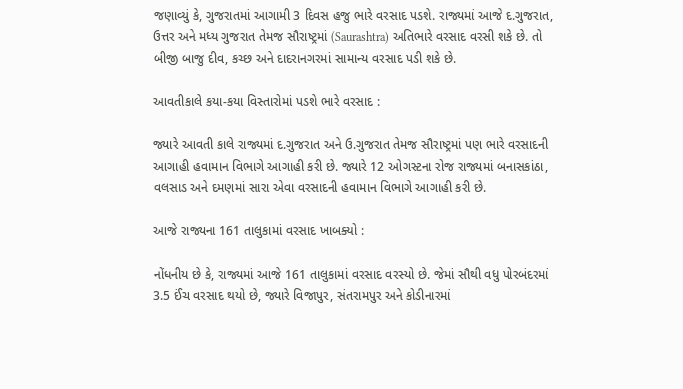જણાવ્યું કે, ગુજરાતમાં આગામી 3 દિવસ હજુ ભારે વરસાદ પડશે. રાજ્યમાં આજે દ.ગુજરાત, ઉત્તર અને મધ્ય ગુજરાત તેમજ સૌરાષ્ટ્રમાં (Saurashtra) અતિભારે વરસાદ વરસી શકે છે. તો બીજી બાજુ દીવ, કચ્છ અને દાદરાનગરમાં સામાન્ય વરસાદ પડી શકે છે.

આવતીકાલે કયા-કયા વિસ્તારોમાં પડશે ભારે વરસાદ :

જ્યારે આવતી કાલે રાજ્યમાં દ.ગુજરાત અને ઉ.ગુજરાત તેમજ સૌરાષ્ટ્રમાં પણ ભારે વરસાદની આગાહી હવામાન વિભાગે આગાહી કરી છે. જ્યારે 12 ઓગસ્ટના રોજ રાજ્યમાં બનાસકાંઠા, વલસાડ અને દમણમાં સારા એવા વરસાદની હવામાન વિભાગે આગાહી કરી છે.

આજે રાજ્યના 161 તાલુકામાં વરસાદ ખાબક્યો :

નોંધનીય છે કે, રાજ્યમાં આજે 161 તાલુકામાં વરસાદ વરસ્યો છે. જેમાં સૌથી વધુ પોરબંદરમાં 3.5 ઈંચ વરસાદ થયો છે, જ્યારે વિજાપુર, સંતરામપુર અને કોડીનારમાં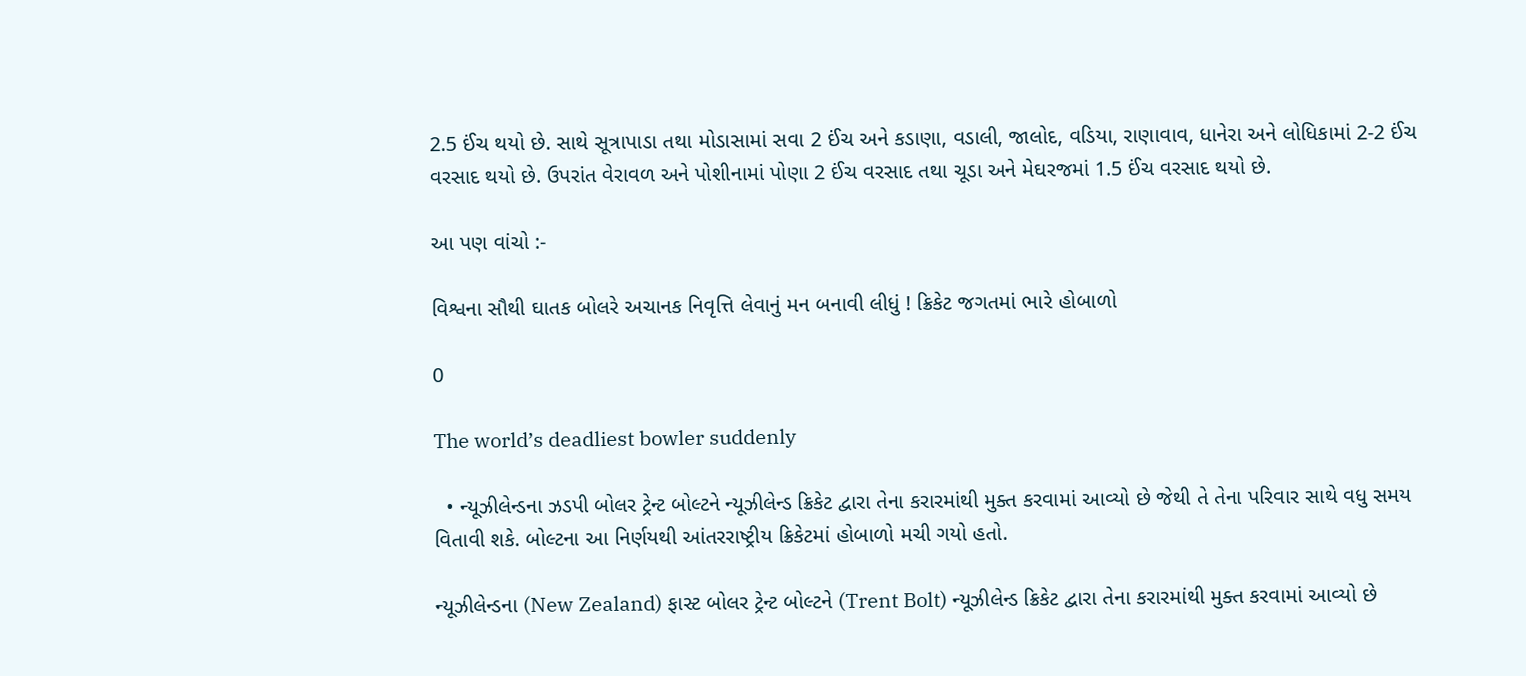2.5 ઈંચ થયો છે. સાથે સૂત્રાપાડા તથા મોડાસામાં સવા 2 ઈંચ અને કડાણા, વડાલી, જાલોદ, વડિયા, રાણાવાવ, ધાનેરા અને લોધિકામાં 2-2 ઈંચ વરસાદ થયો છે. ઉપરાંત વેરાવળ અને પોશીનામાં પોણા 2 ઈંચ વરસાદ તથા ચૂડા અને મેઘરજમાં 1.5 ઈંચ વરસાદ થયો છે.

આ પણ વાંચો :-

વિશ્વના સૌથી ઘાતક બોલરે અચાનક નિવૃત્તિ લેવાનું મન બનાવી લીધું ! ક્રિકેટ જગતમાં ભારે હોબાળો

0

The world’s deadliest bowler suddenly

  • ન્યૂઝીલેન્ડના ઝડપી બોલર ટ્રેન્ટ બોલ્ટને ન્યૂઝીલેન્ડ ક્રિકેટ દ્વારા તેના કરારમાંથી મુક્ત કરવામાં આવ્યો છે જેથી તે તેના પરિવાર સાથે વધુ સમય વિતાવી શકે. બોલ્ટના આ નિર્ણયથી આંતરરાષ્ટ્રીય ક્રિકેટમાં હોબાળો મચી ગયો હતો.

ન્યૂઝીલેન્ડના (New Zealand) ફાસ્ટ બોલર ટ્રેન્ટ બોલ્ટને (Trent Bolt) ન્યૂઝીલેન્ડ ક્રિકેટ દ્વારા તેના કરારમાંથી મુક્ત કરવામાં આવ્યો છે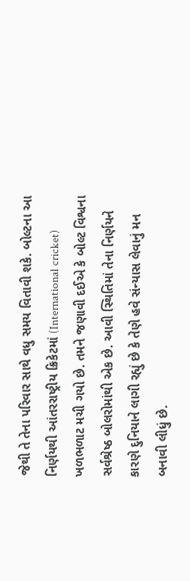જેથી તે તેના પરિવાર સાથે વધુ સમય વિતાવી શકે. બોલ્ટના આ નિર્ણયથી આંતરરાષ્ટ્રીય ક્રિકેટમાં (International cricket) ખળભળાટ મચી ગયો છે. તમને જણાવી દઈએ કે બોલ્ટ વિશ્વના સર્વશ્રેષ્ઠ બોલરોમાંથી એક છે. આવી સ્થિતિમાં તેના નિર્ણયને કારણે દુનિયાને લાગી રહ્યું છે કે તેણે હવે સંન્યાસ લેવાનું મન બનાવી લીધું છે.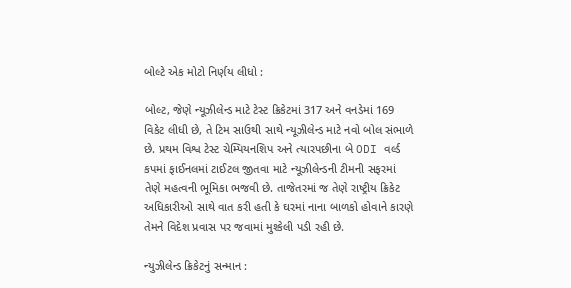બોલ્ટે એક મોટો નિર્ણય લીધો :

બોલ્ટ, જેણે ન્યૂઝીલેન્ડ માટે ટેસ્ટ ક્રિકેટમાં 317 અને વનડેમાં 169 વિકેટ લીધી છે, તે ટિમ સાઉથી સાથે ન્યૂઝીલેન્ડ માટે નવો બોલ સંભાળે છે. પ્રથમ વિશ્વ ટેસ્ટ ચેમ્પિયનશિપ અને ત્યારપછીના બે ODI વર્લ્ડ કપમાં ફાઈનલમાં ટાઈટલ જીતવા માટે ન્યૂઝીલેન્ડની ટીમની સફરમાં તેણે મહત્વની ભૂમિકા ભજવી છે. તાજેતરમાં જ તેણે રાષ્ટ્રીય ક્રિકેટ અધિકારીઓ સાથે વાત કરી હતી કે ઘરમાં નાના બાળકો હોવાને કારણે તેમને વિદેશ પ્રવાસ પર જવામાં મુશ્કેલી પડી રહી છે.

ન્યુઝીલેન્ડ ક્રિકેટનું સન્માન :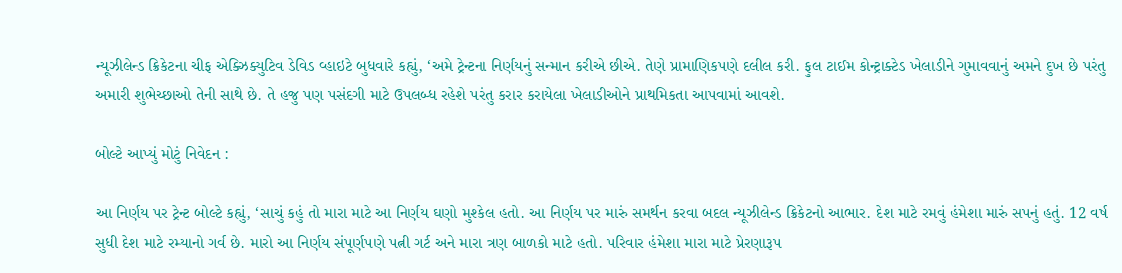ન્યૂઝીલેન્ડ ક્રિકેટના ચીફ એક્ઝિક્યુટિવ ડેવિડ વ્હાઇટે બુધવારે કહ્યું, ‘અમે ટ્રેન્ટના નિર્ણયનું સન્માન કરીએ છીએ. તેણે પ્રામાણિકપણે દલીલ કરી. ફુલ ટાઈમ કોન્ટ્રાક્ટેડ ખેલાડીને ગુમાવવાનું અમને દુખ છે પરંતુ અમારી શુભેચ્છાઓ તેની સાથે છે. તે હજુ પણ પસંદગી માટે ઉપલબ્ધ રહેશે પરંતુ કરાર કરાયેલા ખેલાડીઓને પ્રાથમિકતા આપવામાં આવશે.

બોલ્ટે આપ્યું મોટું નિવેદન :

આ નિર્ણય પર ટ્રેન્ટ બોલ્ટે કહ્યું, ‘સાચું કહું તો મારા માટે આ નિર્ણય ઘણો મુશ્કેલ હતો. આ નિર્ણય પર મારું સમર્થન કરવા બદલ ન્યૂઝીલેન્ડ ક્રિકેટનો આભાર. દેશ માટે રમવું હંમેશા મારું સપનું હતું. 12 વર્ષ સુધી દેશ માટે રમ્યાનો ગર્વ છે. મારો આ નિર્ણય સંપૂર્ણપણે પત્ની ગર્ટ અને મારા ત્રણ બાળકો માટે હતો. પરિવાર હંમેશા મારા માટે પ્રેરણારૂપ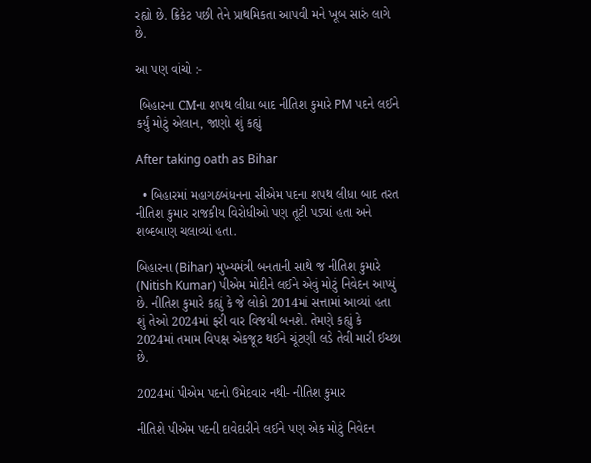રહ્યો છે. ક્રિકેટ પછી તેને પ્રાથમિકતા આપવી મને ખૂબ સારું લાગે છે.

આ પણ વાંચો :-

 બિહારના CMના શપથ લીધા બાદ નીતિશ કુમારે PM પદને લઈને કર્યું મોટું એલાન, જાણો શું કહ્યું

After taking oath as Bihar

  • બિહારમાં મહાગઠબંધનના સીએમ પદના શપથ લીધા બાદ તરત નીતિશ કુમાર રાજકીય વિરોધીઓ પણ તૂટી પડ્યાં હતા અને શબ્દબાણ ચલાવ્યાં હતા.

બિહારના (Bihar) મુખ્યમંત્રી બનતાની સાથે જ નીતિશ કુમારે (Nitish Kumar) પીએમ મોદીને લઈને એવું મોટું નિવેદન આપ્યું છે. નીતિશ કુમારે કહ્યું કે જે લોકો 2014માં સત્તામાં આવ્યાં હતા શું તેઓ 2024માં ફરી વાર વિજયી બનશે. તેમણે કહ્યું કે 2024માં તમામ વિપક્ષ એકજૂટ થઈને ચૂંટણી લડે તેવી મારી ઈચ્છા છે.

2024માં પીએમ પદનો ઉમેદવાર નથી- નીતિશ કુમાર

નીતિશે પીએમ પદની દાવેદારીને લઈને પણ એક મોટું નિવેદન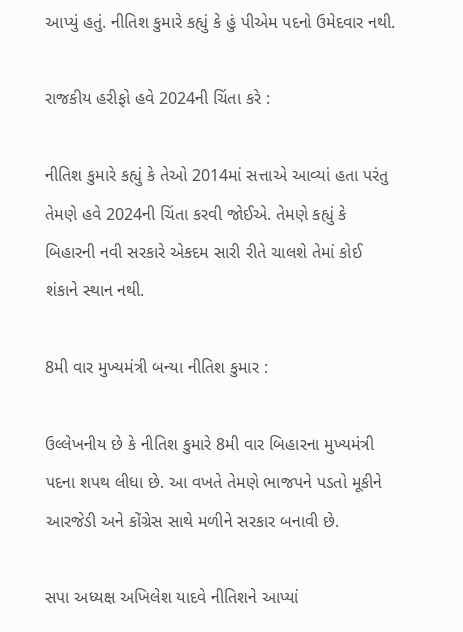આપ્યું હતું. નીતિશ કુમારે કહ્યું કે હું પીએમ પદનો ઉમેદવાર નથી.

રાજકીય હરીફો હવે 2024ની ચિંતા કરે :

નીતિશ કુમારે કહ્યું કે તેઓ 2014માં સત્તાએ આવ્યાં હતા પરંતુ તેમણે હવે 2024ની ચિંતા કરવી જોઈએ. તેમણે કહ્યું કે બિહારની નવી સરકારે એકદમ સારી રીતે ચાલશે તેમાં કોઈ શંકાને સ્થાન નથી.

8મી વાર મુખ્યમંત્રી બન્યા નીતિશ કુમાર :

ઉલ્લેખનીય છે કે નીતિશ કુમારે 8મી વાર બિહારના મુખ્યમંત્રી પદના શપથ લીધા છે. આ વખતે તેમણે ભાજપને પડતો મૂકીને આરજેડી અને કોંગ્રેસ સાથે મળીને સરકાર બનાવી છે.

સપા અધ્યક્ષ અખિલેશ યાદવે નીતિશને આપ્યાં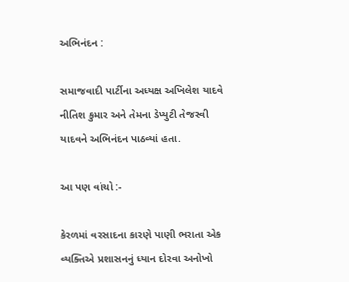અભિનંદન :

સમાજવાદી પાર્ટીના અધ્યક્ષ અખિલેશ યાદવે નીતિશ કુમાર અને તેમના ડેપ્યુટી તેજસ્વી યાદવને અભિનંદન પાઠવ્યાં હતા.

આ પણ વાંચો :-

કેરળમાં વરસાદના કારણે પાણી ભરાતા એક વ્યક્તિએ પ્રશાસનનું ધ્યાન દોરવા અનોખો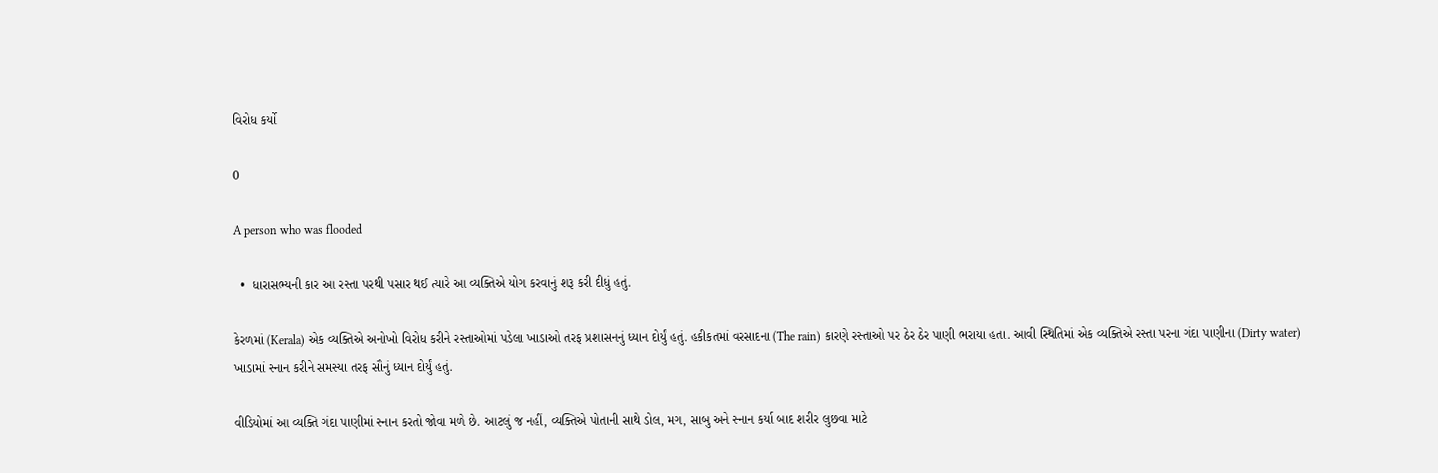વિરોધ કર્યો

0

A person who was flooded

  •  ધારાસભ્યની કાર આ રસ્તા પરથી પસાર થઈ ત્યારે આ વ્યક્તિએ યોગ કરવાનું શરૂ કરી દીધું હતું.

કેરળમાં (Kerala) એક વ્યક્તિએ અનોખો વિરોધ કરીને રસ્તાઓમાં પડેલા ખાડાઓ તરફ પ્રશાસનનું ધ્યાન દોર્યું હતું. હકીકતમાં વરસાદના (The rain) કારણે રસ્તાઓ પર ઠેર ઠેર પાણી ભરાયા હતા. આવી સ્થિતિમાં એક વ્યક્તિએ રસ્તા પરના ગંદા પાણીના (Dirty water) ખાડામાં સ્નાન કરીને સમસ્યા તરફ સૌનું ધ્યાન દોર્યું હતું.

વીડિયોમાં આ વ્યક્તિ ગંદા પાણીમાં સ્નાન કરતો જોવા મળે છે. આટલું જ નહીં, વ્યક્તિએ પોતાની સાથે ડોલ, મગ, સાબુ અને સ્નાન કર્યા બાદ શરીર લુછવા માટે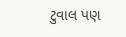ટુવાલ પણ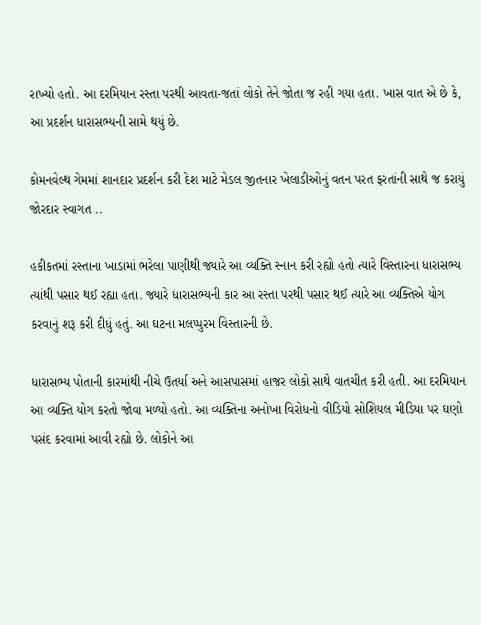રાખ્યો હતો. આ દરમિયાન રસ્તા પરથી આવતા-જતાં લોકો તેને જોતા જ રહી ગયા હતા. ખાસ વાત એ છે કે, આ પ્રદર્શન ધારાસભ્યની સામે થયું છે.

કોમનવેલ્થ ગેમમાં શાનદાર પ્રદર્શન કરી દેશ માટે મેડલ જીતનાર ખેલાડીઓનું વતન પરત ફરતાંની સાથે જ કરાયું જોરદાર સ્વાગત ..

હકીકતમાં રસ્તાના ખાડામાં ભરેલા પાણીથી જ્યારે આ વ્યક્તિ સ્નાન કરી રહ્યો હતો ત્યારે વિસ્તારના ધારાસભ્ય ત્યાંથી પસાર થઈ રહ્યા હતા. જ્યારે ધારાસભ્યની કાર આ રસ્તા પરથી પસાર થઈ ત્યારે આ વ્યક્તિએ યોગ કરવાનું શરૂ કરી દીધું હતું. આ ઘટના મલપ્પુરમ વિસ્તારની છે.

ધારાસભ્ય પોતાની કારમાંથી નીચે ઉતર્યા અને આસપાસમાં હાજર લોકો સાથે વાતચીત કરી હતી. આ દરમિયાન આ વ્યક્તિ યોગ કરતો જોવા મળ્યો હતો. આ વ્યક્તિના અનોખા વિરોધનો વીડિયો સોશિયલ મીડિયા પર ઘણો પસંદ કરવામાં આવી રહ્યો છે. લોકોને આ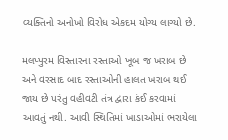વ્યક્તિનો અનોખો વિરોધ એકદમ યોગ્ય લાગ્યો છે.

મલપ્પુરમ વિસ્તારના રસ્તાઓ ખૂબ જ ખરાબ છે અને વરસાદ બાદ રસ્તાઓની હાલત ખરાબ થઈ જાય છે પરંતુ વહીવટી તંત્ર દ્વારા કંઈ કરવામાં આવતું નથી. આવી સ્થિતિમાં ખાડાઓમાં ભરાયેલા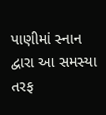પાણીમાં સ્નાન દ્વારા આ સમસ્યા તરફ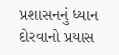પ્રશાસનનું ધ્યાન દોરવાનો પ્રયાસ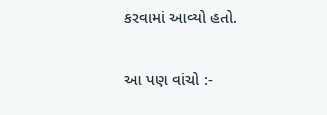કરવામાં આવ્યો હતો.

આ પણ વાંચો :-